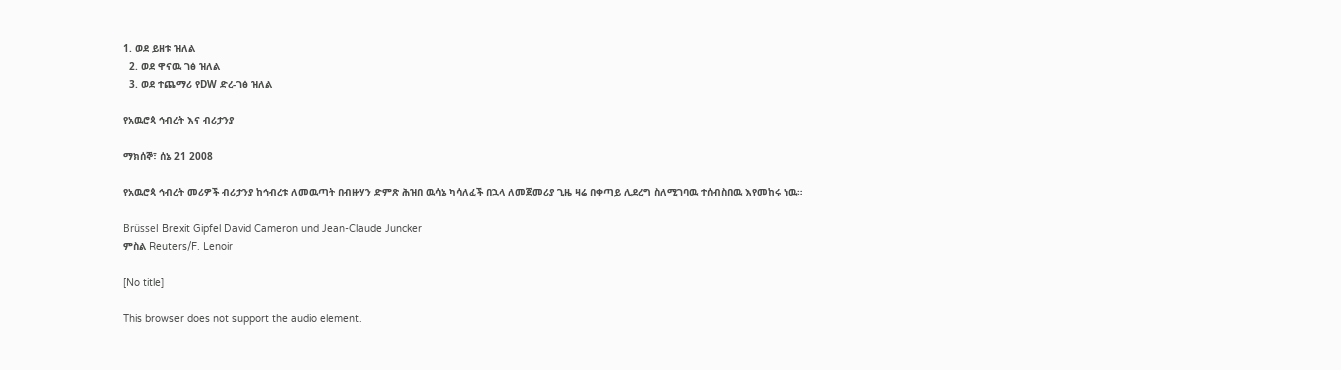1. ወደ ይዘቱ ዝለል
  2. ወደ ዋናዉ ገፅ ዝለል
  3. ወደ ተጨማሪ የDW ድረ-ገፅ ዝለል

የአዉሮጳ ኅብረት እና ብሪታንያ

ማክሰኞ፣ ሰኔ 21 2008

የአዉሮጳ ኅብረት መሪዎች ብሪታንያ ከኅብረቱ ለመዉጣት በብዙሃን ድምጽ ሕዝበ ዉሳኔ ካሳለፈች በኋላ ለመጀመሪያ ጊዜ ዛሬ በቀጣይ ሊደረግ ስለሚገባዉ ተሰብስበዉ እየመከሩ ነዉ።

Brüssel Brexit Gipfel David Cameron und Jean-Claude Juncker
ምስል Reuters/F. Lenoir

[No title]

This browser does not support the audio element.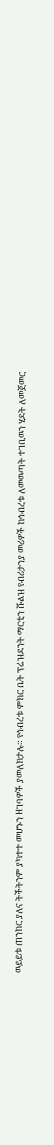ዉይይቱ ጠንከር ያለና ትችትንም ያካተተ መሆኑን ዘገባዎች ያመለክታሉ። የኅብረቱ ምክር ቤት ፕሬዝደንት ማርቲን ሹልዝ የብሪታንያ መሪዎች ከኅብረቱ ለመዉጣት ተገቢዉን ሂደት ለመጀመር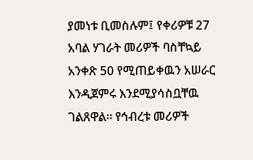ያመነቱ ቢመስሉም፤ የቀሪዎቹ 27 አባል ሃገራት መሪዎች ባስቸኳይ አንቀጽ 50 የሚጠይቀዉን አሠራር እንዲጀምሩ እንደሚያሳስቧቸዉ ገልጸዋል። የኅብረቱ መሪዎች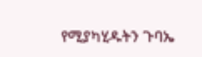የሚያካሂዱትን ጉባኤ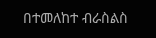በተመለከተ ብራስልስ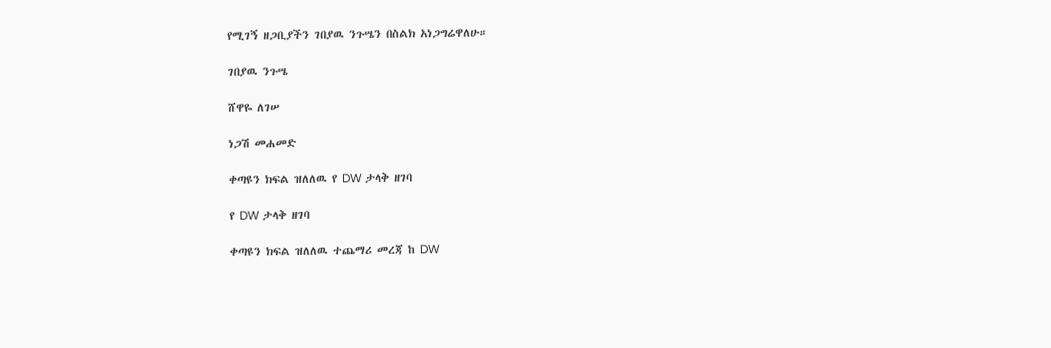የሚገኝ ዘጋቢያችን ገበያዉ ንጉሤን በስልክ አነጋግሬዋለሁ።

ገበያዉ ንጉሤ

ሸዋዬ ለገሠ

ነጋሽ መሐመድ

ቀጣዩን ክፍል ዝለለዉ የ DW ታላቅ ዘገባ

የ DW ታላቅ ዘገባ

ቀጣዩን ክፍል ዝለለዉ ተጨማሪ መረጃ ከ DW